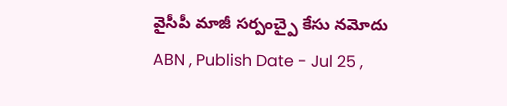వైసీపీ మాజీ సర్పంచ్పై కేసు నమోదు
ABN , Publish Date - Jul 25 ,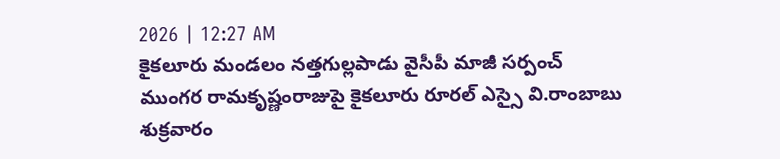2026 | 12:27 AM
కైకలూరు మండలం నత్తగుల్లపాడు వైసీపీ మాజీ సర్పంచ్ ముంగర రామకృష్ణంరాజుపై కైకలూరు రూరల్ ఎస్సై వి.రాంబాబు శుక్రవారం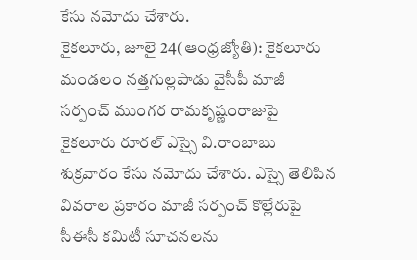కేసు నమోదు చేశారు.
కైకలూరు, జూలై 24(ఆంధ్రజ్యోతి): కైకలూరు మండలం నత్తగుల్లపాడు వైసీపీ మాజీ సర్పంచ్ ముంగర రామకృష్ణంరాజుపై కైకలూరు రూరల్ ఎస్సై వి.రాంబాబు శుక్రవారం కేసు నమోదు చేశారు. ఎస్సై తెలిపిన వివరాల ప్రకారం మాజీ సర్పంచ్ కొల్లేరుపై సీఈసీ కమిటీ సూచనలను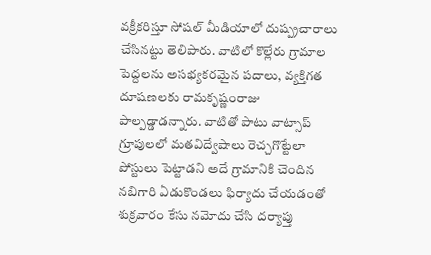వక్రీకరిస్తూ సోషల్ మీడియాలో దుష్ప్రచారాలు చేసినట్టు తెలిపారు. వాటిలో కొల్లేరు గ్రామాల పెద్దలను అసభ్యకరమైన పదాలు, వ్యక్తిగత దూషణలకు రామకృష్ణంరాజు పాల్పడ్డాడన్నారు. వాటితో పాటు వాట్సాప్ గ్రూపులలో మతవిద్వేషాలు రెచ్చగొట్టేలా పోస్టులు పెట్టాడని అదే గ్రామానికి చెందిన నబిగారి ఏడుకొండలు ఫిర్యాదు చేయడంతో శుక్రవారం కేసు నమోదు చేసి దర్యాప్తు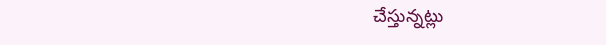చేస్తున్నట్లు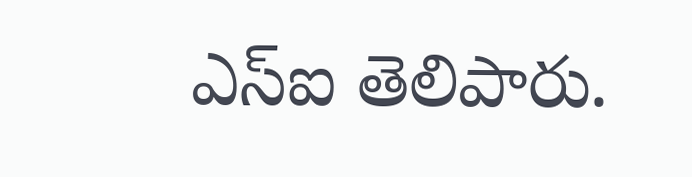ఎస్ఐ తెలిపారు.